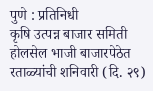पुणे : प्रतिनिधी
कृषि उत्पन्न बाजार समिती होलसेल भाजी बाजारपेठेत रताळ्यांची शनिवारी (दि. २९)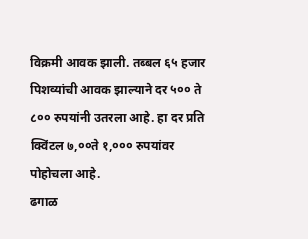विक्रमी आवक झाली. तब्बल ६५ हजार पिशव्यांची आवक झाल्याने दर ५०० ते ८०० रुपयांनी उतरला आहे. हा दर प्रति क्विंटल ७,००ते १,००० रुपयांवर पोहोचला आहे.
ढगाळ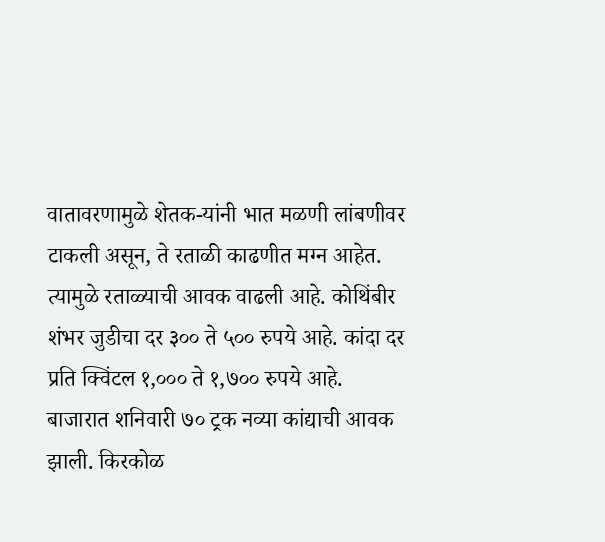वातावरणामुळे शेतक-यांनी भात मळणी लांबणीवर टाकली असून, ते रताळी काढणीत मग्न आहेत. त्यामुळे रताळ्याची आवक वाढली आहे. कोथिंबीर शंभर जुडीचा दर ३०० ते ५०० रुपये आहे. कांदा दर प्रति क्विंटल १,००० ते १,७०० रुपये आहे.
बाजारात शनिवारी ७० ट्रक नव्या कांद्याची आवक झाली. किरकोळ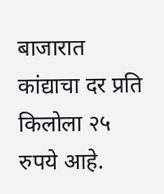बाजारात कांद्याचा दर प्रति किलोला २५ रुपये आहे.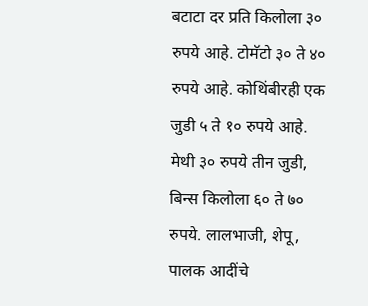बटाटा दर प्रति किलोला ३० रुपये आहे. टोमॅटो ३० ते ४० रुपये आहे. कोथिंबीरही एक जुडी ५ ते १० रुपये आहे. मेथी ३० रुपये तीन जुडी, बिन्स किलोला ६० ते ७० रुपये. लालभाजी, शेपू, पालक आदींचे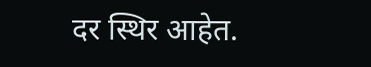दर स्थिर आहेत.